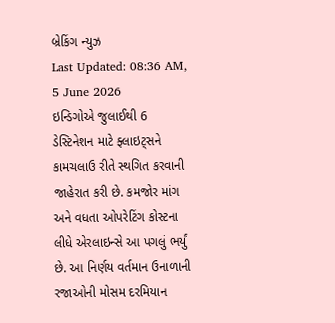બ્રેકિંગ ન્યુઝ
Last Updated: 08:36 AM, 5 June 2026
ઇન્ડિગોએ જુલાઈથી 6 ડેસ્ટિનેશન માટે ફ્લાઇટ્સને કામચલાઉ રીતે સ્થગિત કરવાની જાહેરાત કરી છે. કમજોર માંગ અને વધતા ઓપરેટિંગ કોસ્ટના લીધે એરલાઇન્સે આ પગલું ભર્યું છે. આ નિર્ણય વર્તમાન ઉનાળાની રજાઓની મોસમ દરમિયાન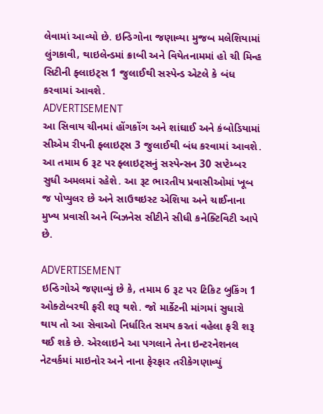લેવામાં આવ્યો છે. ઇન્ડિગોના જણાવ્યા મુજબ મલેશિયામાં લુંગકાવી, થાઇલેન્ડમાં ક્રાબી અને વિયેતનામમાં હો ચી મિન્હ સિટીની ફ્લાઇટ્સ 1 જુલાઈથી સસ્પેન્ડ એટલે કે બંધ કરવામાં આવશે.
ADVERTISEMENT
આ સિવાય ચીનમાં હોંગકોંગ અને શાંઘાઈ અને કંબોડિયામાં સીએમ રીપની ફ્લાઇટ્સ 3 જુલાઈથી બંધ કરવામાં આવશે. આ તમામ 6 રૂટ પર ફ્લાઇટ્સનું સસ્પેન્સન 30 સપ્ટેમ્બર સુધી અમલમાં રહેશે. આ રૂટ ભારતીય પ્રવાસીઓમાં ખૂબ જ પોપ્યુલર છે અને સાઉથઇસ્ટ એશિયા અને ચાઈનાના મુખ્ય પ્રવાસી અને બિઝનેસ સીટીને સીધી કનેક્ટિવિટી આપે છે.

ADVERTISEMENT
ઇન્ડિગોએ જણાવ્યું છે કે, તમામ 6 રૂટ પર ટિકિટ બુકિંગ 1 ઓક્ટોબરથી ફરી શરૂ થશે. જો માર્કેટની માંગમાં સુધારો થાય તો આ સેવાઓ નિર્ધારિત સમય કરતાં વહેલા ફરી શરૂ થઈ શકે છે. એરલાઇને આ પગલાને તેના ઇન્ટરનેશનલ નેટવર્કમાં માઇનોર અને નાના ફેરફાર તરીકેગણાવ્યું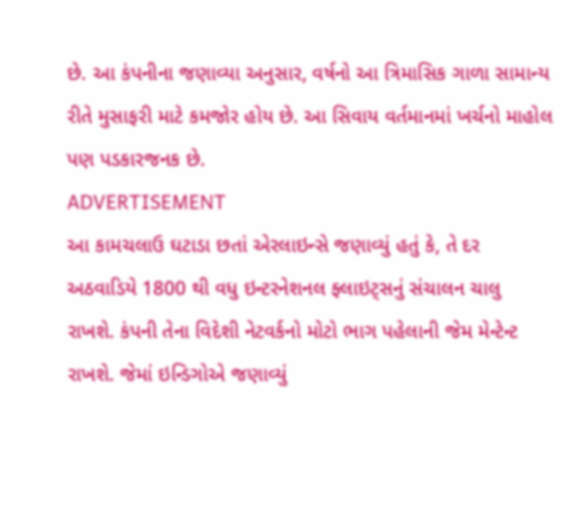છે. આ કંપનીના જણાવ્યા અનુસાર, વર્ષનો આ ત્રિમાસિક ગાળા સામાન્ય રીતે મુસાફરી માટે કમજોર હોય છે. આ સિવાય વર્તમાનમાં ખર્ચનો માહોલ પણ પડકારજનક છે.
ADVERTISEMENT
આ કામચલાઉ ઘટાડા છતાં એરલાઇન્સે જણાવ્યું હતું કે, તે દર અઠવાડિયે 1800 થી વધુ ઇન્ટરનેશનલ ફ્લાઇટ્સનું સંચાલન ચાલુ રાખશે. કંપની તેના વિદેશી નેટવર્કનો મોટો ભાગ પહેલાની જેમ મેન્ટેન્ટ રાખશે. જેમાં ઇન્ડિગોએ જણાવ્યું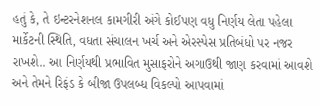હતું કે, તે ઇન્ટરનેશનલ કામગીરી અંગે કોઈપણ વધુ નિર્ણય લેતા પહેલા માર્કેટની સ્થિતિ, વધતા સંચાલન ખર્ચ અને એરસ્પેસ પ્રતિબંધો પર નજર રાખશે.. આ નિર્ણયથી પ્રભાવિત મુસાફરોને અગાઉથી જાણ કરવામાં આવશે અને તેમને રિફંડ કે બીજા ઉપલબ્ધ વિકલ્પો આપવામાં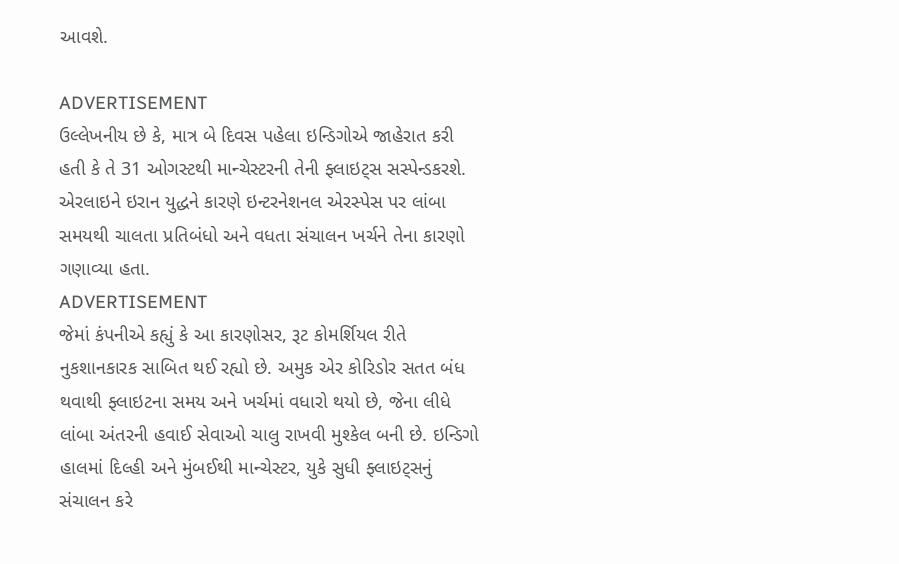આવશે.

ADVERTISEMENT
ઉલ્લેખનીય છે કે, માત્ર બે દિવસ પહેલા ઇન્ડિગોએ જાહેરાત કરી હતી કે તે 31 ઓગસ્ટથી માન્ચેસ્ટરની તેની ફ્લાઇટ્સ સસ્પેન્ડકરશે. એરલાઇને ઇરાન યુદ્ધને કારણે ઇન્ટરનેશનલ એરસ્પેસ પર લાંબા સમયથી ચાલતા પ્રતિબંધો અને વધતા સંચાલન ખર્ચને તેના કારણો ગણાવ્યા હતા.
ADVERTISEMENT
જેમાં કંપનીએ કહ્યું કે આ કારણોસર, રૂટ કોમર્શિયલ રીતે નુકશાનકારક સાબિત થઈ રહ્યો છે. અમુક એર કોરિડોર સતત બંધ થવાથી ફ્લાઇટના સમય અને ખર્ચમાં વધારો થયો છે, જેના લીધે લાંબા અંતરની હવાઈ સેવાઓ ચાલુ રાખવી મુશ્કેલ બની છે. ઇન્ડિગો હાલમાં દિલ્હી અને મુંબઈથી માન્ચેસ્ટર, યુકે સુધી ફ્લાઇટ્સનું સંચાલન કરે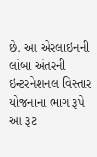છે. આ એરલાઇનની લાંબા અંતરની ઇન્ટરનેશનલ વિસ્તાર યોજનાના ભાગ રૂપે આ રૂટ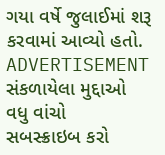ગયા વર્ષે જુલાઈમાં શરૂ કરવામાં આવ્યો હતો.
ADVERTISEMENT
સંકળાયેલા મુદ્દાઓ
વધુ વાંચો
સબસ્ક્રાઇબ કરો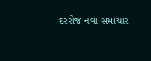દરરોજ નવા સમાચાર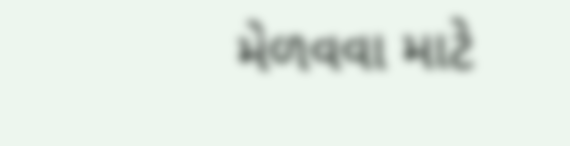મેળવવા માટે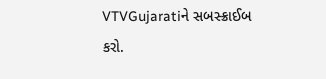VTVGujaratiને સબસ્ક્રાઈબ કરો.